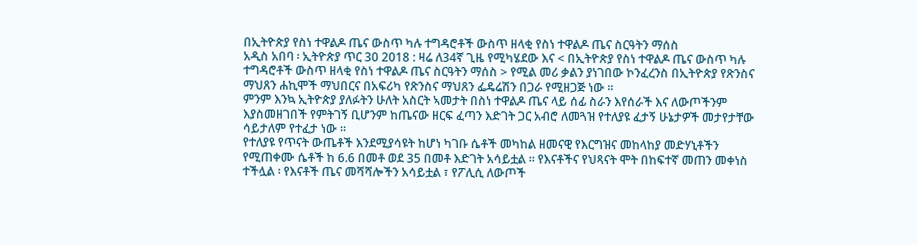በኢትዮጵያ የስነ ተዋልዶ ጤና ውስጥ ካሉ ተግዳሮቶች ውስጥ ዘላቂ የስነ ተዋልዶ ጤና ስርዓትን ማሰስ
አዲስ አበባ ፡ ኢትዮጵያ ጥር 30 2018 : ዛሬ ለ34ኛ ጊዜ የሚካሄደው እና < በኢትዮጵያ የስነ ተዋልዶ ጤና ውስጥ ካሉ ተግዳሮቶች ውስጥ ዘላቂ የስነ ተዋልዶ ጤና ስርዓትን ማሰስ > የሚል መሪ ቃልን ያነገበው ኮንፈረንስ በኢትዮጵያ የጽንስና ማህጸን ሐኪሞች ማህበርና በአፍሪካ የጽንስና ማህጸን ፌዴሬሽን በጋራ የሚዘጋጅ ነው ።
ምንም እንኳ ኢትዮጵያ ያለፉትን ሁለት አስርት ኣመታት በስነ ተዋልዶ ጤና ላይ ሰፊ ስራን እየሰራች እና ለውጦችንም እያስመዘገበች የምትገኝ ቢሆንም ከጤናው ዘርፍ ፈጣን እድገት ጋር አብሮ ለመጓዝ የተለያዩ ፈታኝ ሁኔታዎች መታየታቸው ሳይታለም የተፈታ ነው ።
የተለያዩ የጥናት ውጤቶች እንደሚያሳዩት ከሆነ ካገቡ ሴቶች መካከል ዘመናዊ የእርግዝና መከላከያ መድሃኒቶችን የሚጠቀሙ ሴቶች ከ 6.6 በመቶ ወደ 35 በመቶ እድገት አሳይቷል ። የእናቶችና የህጻናት ሞት በከፍተኛ መጠን መቀነስ ተችሏል ፡ የእናቶች ጤና መሻሻሎችን አሳይቷል ፣ የፖሊሲ ለውጦች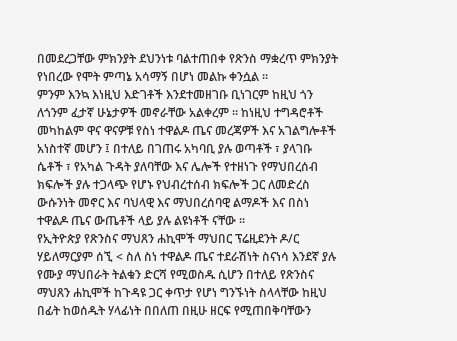በመደረጋቸው ምክንያት ደህንነቱ ባልተጠበቀ የጽንስ ማቋረጥ ምክንያት የነበረው የሞት ምጣኔ አሳማኝ በሆነ መልኩ ቀንሷል ።
ምንም እንኳ እነዚህ እድገቶች እንደተመዘገቡ ቢነገርም ከዚህ ጎን ለጎንም ፈታኛ ሁኔታዎች መኖራቸው አልቀረም ። ከነዚህ ተግዳሮቶች መካከልም ዋና ዋናዎቹ የስነ ተዋልዶ ጤና መረጃዎች እና አገልግሎቶች አነስተኛ መሆን ፤ በተለይ በገጠሩ አካባቢ ያሉ ወጣቶች ፣ ያላገቡ ሴቶች ፣ የአካል ጉዳት ያለባቸው እና ሌሎች የተዘነጉ የማህበረሰብ ክፍሎች ያሉ ተጋላጭ የሆኑ የህብረተሰብ ክፍሎች ጋር ለመድረስ ውሱንነት መኖር እና ባህላዊ እና ማህበረሰባዊ ልማዶች እና በስነ ተዋልዶ ጤና ውጤቶች ላይ ያሉ ልዩነቶች ናቸው ።
የኢትዮጵያ የጽንስና ማህጸን ሐኪሞች ማህበር ፕሬዚደንት ዶ/ር ሃይለማርያም ሰኚ < ስለ ስነ ተዋልዶ ጤና ተደራሽነት ስናነሳ እንደኛ ያሉ የሙያ ማህበራት ትልቁን ድርሻ የሚወስዱ ሲሆን በተለይ የጽንስና ማህጸን ሐኪሞች ከጉዳዩ ጋር ቀጥታ የሆነ ግንኙነት ስላላቸው ከዚህ በፊት ከወሰዱት ሃላፊነት በበለጠ በዚሁ ዘርፍ የሚጠበቅባቸውን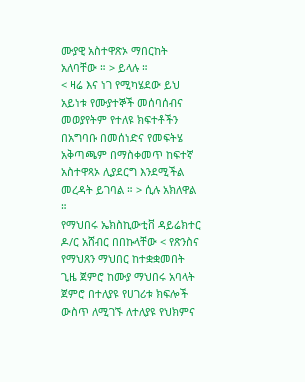ሙያዊ አስተዋጽኦ ማበርከት አለባቸው ። > ይላሉ ።
< ዛሬ እና ነገ የሚካሄደው ይህ አይነቱ የሙያተኞች መሰባሰብና መወያየትም የተለዩ ክፍተቶችን በአግባቡ በመሰነድና የመፍትሄ አቅጣጫም በማስቀመጥ ከፍተኛ አስተዋጻኦ ሊያደርግ እንደሚችል መረዳት ይገባል ። > ሲሉ አክለዋል ።
የማህበሩ ኤክስኪውቲቨ ዳይሬክተር ዶ/ር አሸብር በበኩላቸው < የጽንስና የማህጸን ማህበር ከተቋቋመበት ጊዜ ጀምሮ ከሙያ ማህበሩ አባላት ጀምሮ በተለያዩ የሀገሪቱ ክፍሎች ውስጥ ለሚገኙ ለተለያዩ የህክምና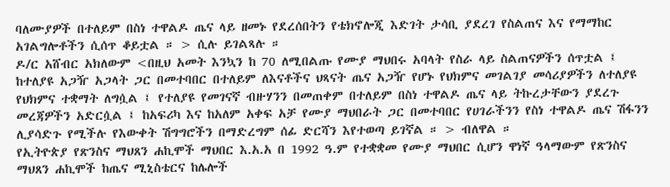ባለሙያዎች በተለይም በስነ ተዋልዶ ጤና ላይ ዘመኑ የደረሰበትን የቴክኖሎጂ እድገት ታሳቢ ያደረገ የስልጠና እና የማማከር አገልግሎቶችን ሲሰጥ ቆይቷል ። > ሲሉ ይገልጻሉ ።
ዶ/ር አሸብር አክለውም <በዚህ አመት እንኳን ከ 70 ለሚበልጡ የሙያ ማህበሩ አባላት የስራ ላይ ስልጠናዎችን ሰጥቷል ፤ ከተለያዩ አጋዥ አጋላት ጋር በመተባበር በተለይም ለእናቶችና ህጻናት ጤና አጋዥ የሆኑ የህክምና መገልገያ መሳሪያዎችን ለተለያዩ የህክምና ተቋማት ለግሷል ፤ የተለያዩ የመገናኛ ብዙሃንን በመጠቀም በተለይም በስነ ተዋልዶ ጤና ላይ ትኩረታቸውን ያደረጉ መረጃዎችን አድርሷል ፤ ከአፍሪካ እና ከአለም አቀፍ አቻ የሙያ ማህበራት ጋር በመተባበር የሀገራችንን የስነ ተዋልዶ ጤና ሽፋንን ሊያሳድጉ የሚችሉ የእውቀት ሽግግሮችን በማድረግም ሰፊ ድርሻን እየተወጣ ይገኛል ። > ብለዋል ።
የኢትዮጵያ የጽንስና ማህጸን ሐኪሞች ማህበር እ.አ.አ በ 1992 ዓ.ም የተቋቋመ የሙያ ማህበር ሲሆን ዋነኛ ዓላማውም የጽንስና ማህጸን ሐኪሞች ከጤና ሚኒስቴርና ከሌሎች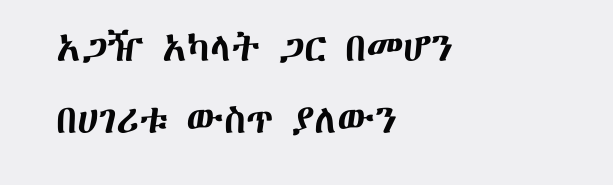አጋዥ አካላት ጋር በመሆን በሀገሪቱ ውስጥ ያለውን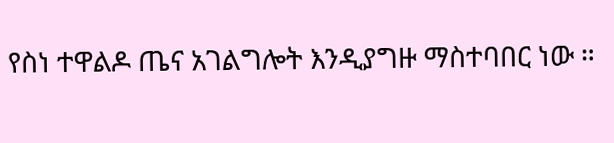የስነ ተዋልዶ ጤና አገልግሎት እንዲያግዙ ማስተባበር ነው ።